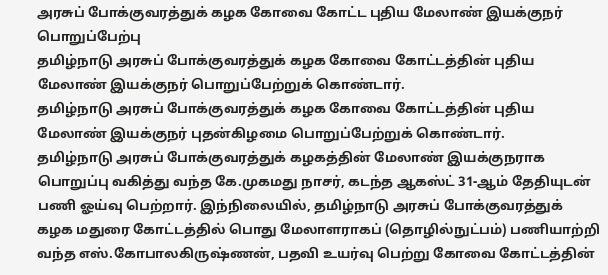அரசுப் போக்குவரத்துக் கழக கோவை கோட்ட புதிய மேலாண் இயக்குநர் பொறுப்பேற்பு
தமிழ்நாடு அரசுப் போக்குவரத்துக் கழக கோவை கோட்டத்தின் புதிய மேலாண் இயக்குநர் பொறுப்பேற்றுக் கொண்டார்.
தமிழ்நாடு அரசுப் போக்குவரத்துக் கழக கோவை கோட்டத்தின் புதிய மேலாண் இயக்குநர் புதன்கிழமை பொறுப்பேற்றுக் கொண்டார்.
தமிழ்நாடு அரசுப் போக்குவரத்துக் கழகத்தின் மேலாண் இயக்குநராக பொறுப்பு வகித்து வந்த கே.முகமது நாசர், கடந்த ஆகஸ்ட் 31-ஆம் தேதியுடன் பணி ஓய்வு பெற்றார். இந்நிலையில், தமிழ்நாடு அரசுப் போக்குவரத்துக் கழக மதுரை கோட்டத்தில் பொது மேலாளராகப் (தொழில்நுட்பம்) பணியாற்றி வந்த எஸ்.கோபாலகிருஷ்ணன், பதவி உயர்வு பெற்று கோவை கோட்டத்தின்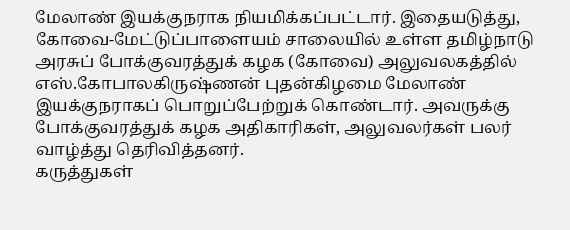மேலாண் இயக்குநராக நியமிக்கப்பட்டார். இதையடுத்து, கோவை-மேட்டுப்பாளையம் சாலையில் உள்ள தமிழ்நாடு அரசுப் போக்குவரத்துக் கழக (கோவை) அலுவலகத்தில் எஸ்.கோபாலகிருஷ்ணன் புதன்கிழமை மேலாண் இயக்குநராகப் பொறுப்பேற்றுக் கொண்டார். அவருக்கு போக்குவரத்துக் கழக அதிகாரிகள், அலுவலர்கள் பலர் வாழ்த்து தெரிவித்தனர்.
கருத்துகள்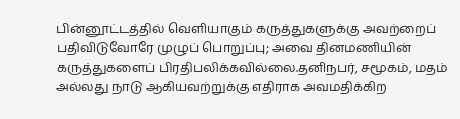பின்னூட்டத்தில் வெளியாகும் கருத்துகளுக்கு அவற்றைப் பதிவிடுவோரே முழுப் பொறுப்பு; அவை தினமணியின் கருத்துகளைப் பிரதிபலிக்கவில்லை.தனிநபர், சமூகம், மதம் அல்லது நாடு ஆகியவற்றுக்கு எதிராக அவமதிக்கிற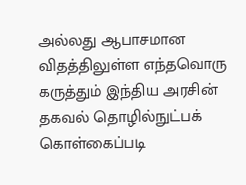அல்லது ஆபாசமான விதத்திலுள்ள எந்தவொரு கருத்தும் இந்திய அரசின் தகவல் தொழில்நுட்பக் கொள்கைப்படி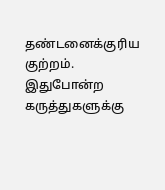தண்டனைக்குரிய குற்றம். இதுபோன்ற கருத்துகளுக்கு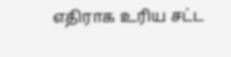எதிராக உரிய சட்ட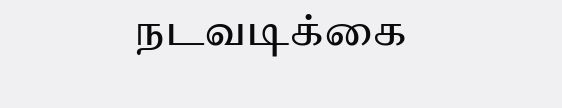நடவடிக்கை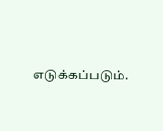எடுக்கப்படும்.